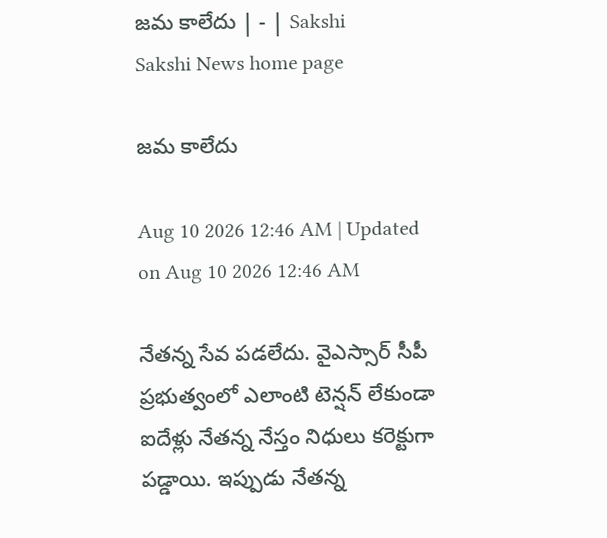జమ కాలేదు | - | Sakshi
Sakshi News home page

జమ కాలేదు

Aug 10 2026 12:46 AM | Updated on Aug 10 2026 12:46 AM

నేతన్న సేవ పడలేదు. వైఎస్సార్‌ సీపీ ప్రభుత్వంలో ఎలాంటి టెన్షన్‌ లేకుండా ఐదేళ్లు నేతన్న నేస్తం నిధులు కరెక్టుగా పడ్డాయి. ఇప్పుడు నేతన్న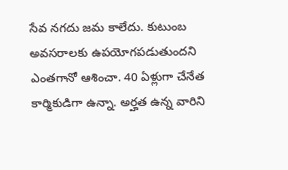సేవ నగదు జమ కాలేదు. కుటుంబ అవసరాలకు ఉపయోగపడుతుందని ఎంతగానో ఆశించా. 40 ఏళ్లుగా చేనేత కార్మికుడిగా ఉన్నా. అర్హత ఉన్న వారిని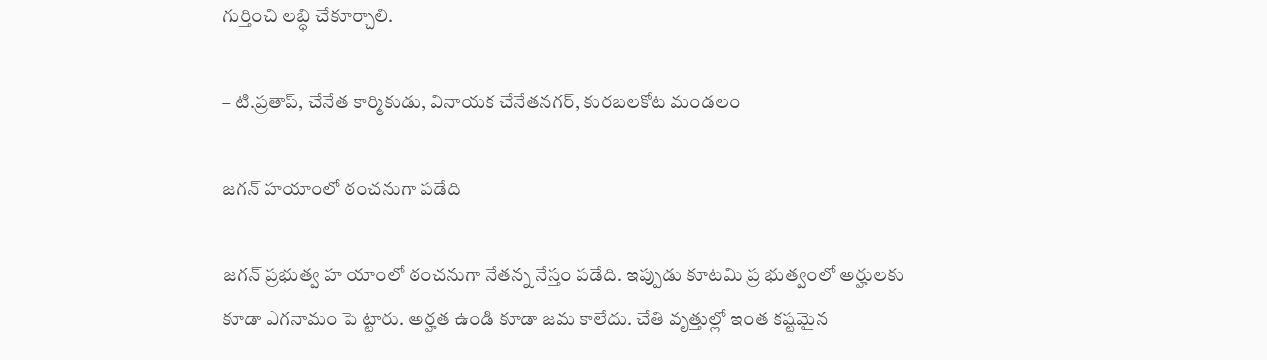గుర్తించి లబ్ధి చేకూర్చాలి.

– టి.ప్రతాప్‌, చేనేత కార్మికుడు, వినాయక చేనేతనగర్‌, కురబలకోట మండలం

జగన్‌ హయాంలో ఠంచనుగా పడేది

జగన్‌ ప్రభుత్వ హ యాంలో ఠంచనుగా నేతన్న నేస్తం పడేది. ఇప్పుడు కూటమి ప్ర భుత్వంలో అర్హులకు కూడా ఎగనామం పె ట్టారు. అర్హత ఉండి కూడా జమ కాలేదు. చేతి వృత్తుల్లో ఇంత కష్టమైన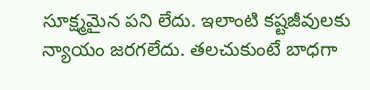సూక్ష్మమైన పని లేదు. ఇలాంటి కష్టజీవులకు న్యాయం జరగలేదు. తలచుకుంటే బాధగా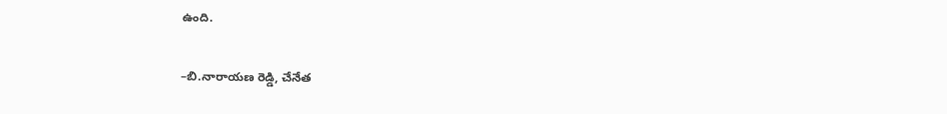ఉంది.

–బి.నారాయణ రెడ్డి, చేనేత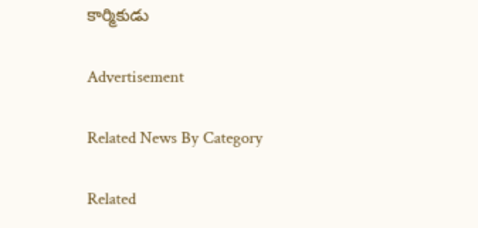కార్మికుడు

Advertisement

Related News By Category

Related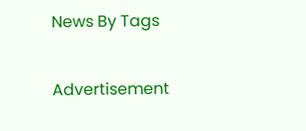News By Tags

Advertisement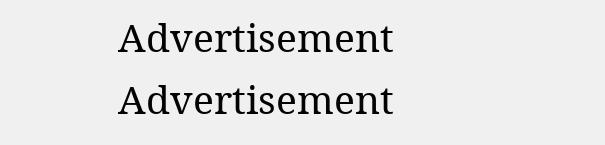Advertisement
Advertisement